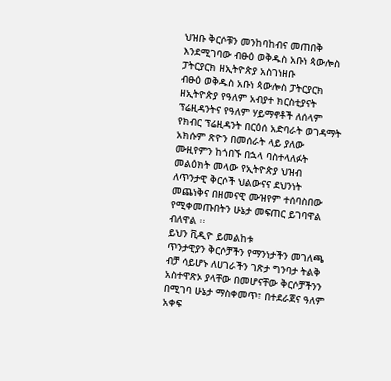ህዝቡ ቅርሶቹን መንከባከብና መጠበቅ እንደሚገባው ብፁዕ ወቅዱስ አቡነ ጳውሎስ ፓትርያርክ ዘኢትዮጵያ አስገነዘቡ
ብፁዕ ወቅዱስ አቡነ ጳውሎስ ፓትርያርክ ዘኢትዮጵያ የዓለም አብያተ ክርስቲያናት ፕሬዚዳንትና የዓለም ሃይማኖቶች ለሰላም የክብር ፕሬዚዳንት በርዕሰ አድባራት ወገዳማት አክሱም ጽዮን በመሰራት ላይ ያለው ሙዚየምን ከጎበኙ በኋላ ባስተላለፉት መልዕክት መላው የኢትዮጵያ ህዝብ ለጥንታዊ ቅርሶች ህልውናና ደህንነት መጨነቅና በዘመናዊ ሙዝየም ተሰባስበው የሚቀመጡበትን ሁኔታ መፍጠር ይገባዋል ብለዋል ፡፡
ይህን ቪዲዮ ይመልከቱ
ጥንታዊያን ቅርሶቻችን የማንነታችን መገለጫ ብቻ ሳይሆኑ ለሀገራችን ገጽታ ግንባታ ትልቅ አስተዋጽኦ ያላቸው በመሆናቸው ቅርሶቻችንን በሚገባ ሁኔታ ማስቀመጥ፣ በተደራጀና ዓለም አቀፍ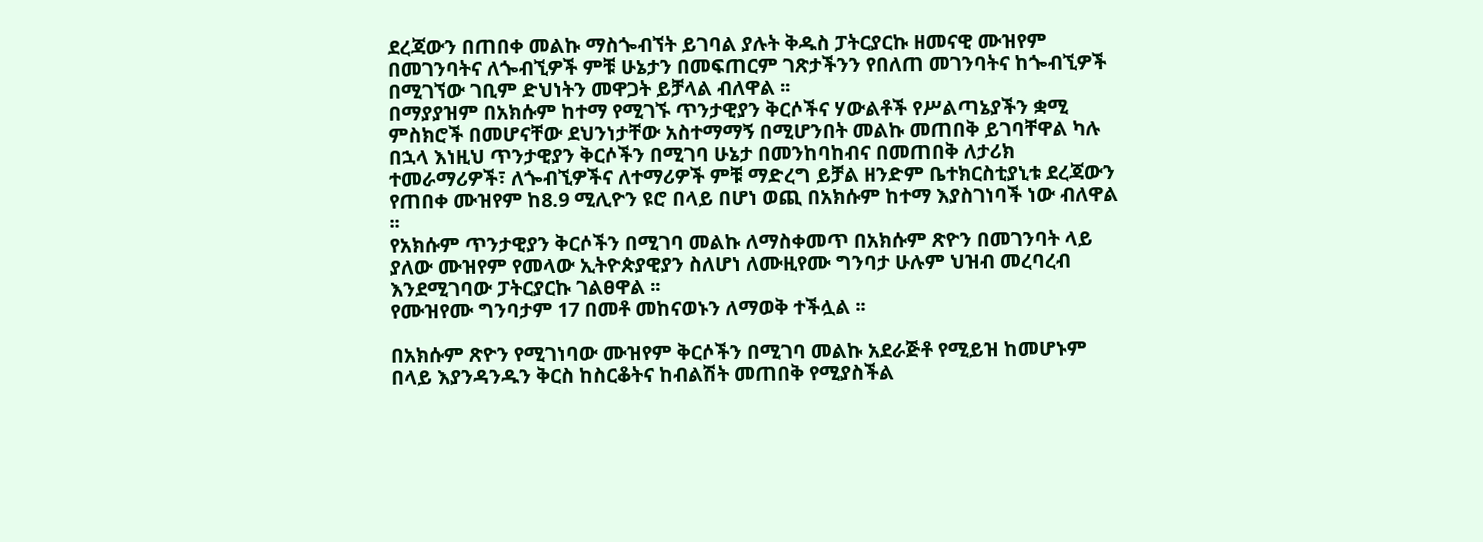ደረጃውን በጠበቀ መልኩ ማስጐብኘት ይገባል ያሉት ቅዱስ ፓትርያርኩ ዘመናዊ ሙዝየም በመገንባትና ለጐብኚዎች ምቹ ሁኔታን በመፍጠርም ገጽታችንን የበለጠ መገንባትና ከጐብኚዎች በሚገኘው ገቢም ድህነትን መዋጋት ይቻላል ብለዋል ፡፡
በማያያዝም በአክሱም ከተማ የሚገኙ ጥንታዊያን ቅርሶችና ሃውልቶች የሥልጣኔያችን ቋሚ ምስክሮች በመሆናቸው ደህንነታቸው አስተማማኝ በሚሆንበት መልኩ መጠበቅ ይገባቸዋል ካሉ በኋላ እነዚህ ጥንታዊያን ቅርሶችን በሚገባ ሁኔታ በመንከባከብና በመጠበቅ ለታሪክ ተመራማሪዎች፣ ለጐብኚዎችና ለተማሪዎች ምቹ ማድረግ ይቻል ዘንድም ቤተክርስቲያኒቱ ደረጃውን የጠበቀ ሙዝየም ከ8.9 ሚሊዮን ዩሮ በላይ በሆነ ወጪ በአክሱም ከተማ እያስገነባች ነው ብለዋል ፡፡
የአክሱም ጥንታዊያን ቅርሶችን በሚገባ መልኩ ለማስቀመጥ በአክሱም ጽዮን በመገንባት ላይ ያለው ሙዝየም የመላው ኢትዮጵያዊያን ስለሆነ ለሙዚየሙ ግንባታ ሁሉም ህዝብ መረባረብ እንደሚገባው ፓትርያርኩ ገልፀዋል ፡፡
የሙዝየሙ ግንባታም 17 በመቶ መከናወኑን ለማወቅ ተችሏል ፡፡

በአክሱም ጽዮን የሚገነባው ሙዝየም ቅርሶችን በሚገባ መልኩ አደራጅቶ የሚይዝ ከመሆኑም በላይ እያንዳንዱን ቅርስ ከስርቆትና ከብልሽት መጠበቅ የሚያስችል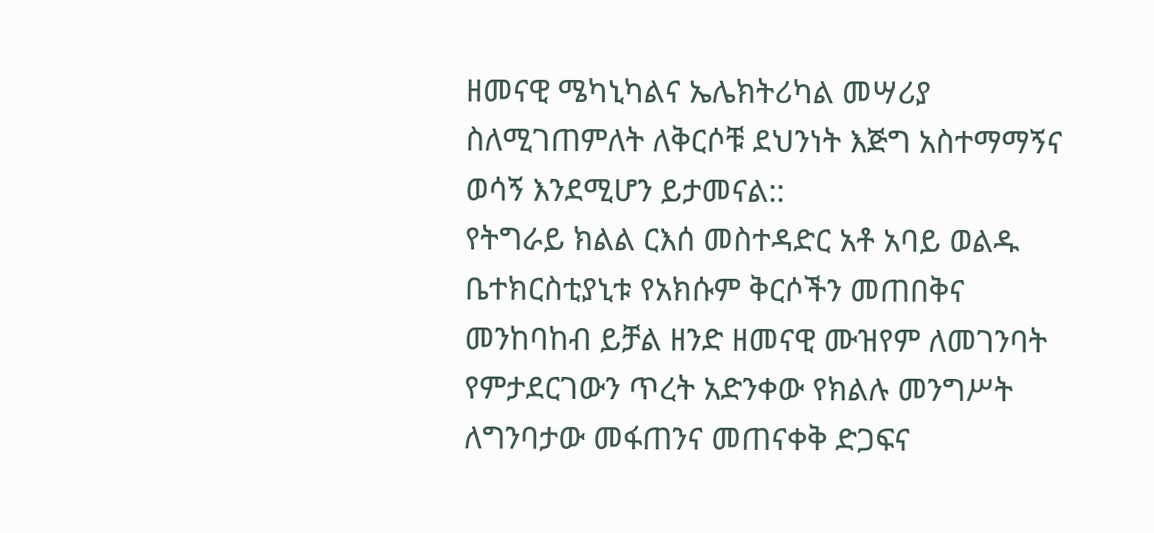ዘመናዊ ሜካኒካልና ኤሌክትሪካል መሣሪያ ስለሚገጠምለት ለቅርሶቹ ደህንነት እጅግ አስተማማኝና ወሳኝ እንደሚሆን ይታመናል::
የትግራይ ክልል ርእሰ መስተዳድር አቶ አባይ ወልዱ ቤተክርስቲያኒቱ የአክሱም ቅርሶችን መጠበቅና መንከባከብ ይቻል ዘንድ ዘመናዊ ሙዝየም ለመገንባት የምታደርገውን ጥረት አድንቀው የክልሉ መንግሥት ለግንባታው መፋጠንና መጠናቀቅ ድጋፍና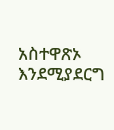አስተዋጽኦ እንደሚያደርግ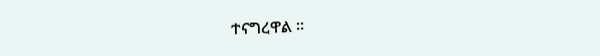ተናግረዋል ፡፡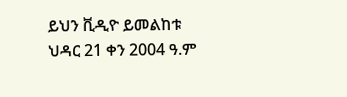ይህን ቪዲዮ ይመልከቱ
ህዳር 21 ቀን 2004 ዓ.ም